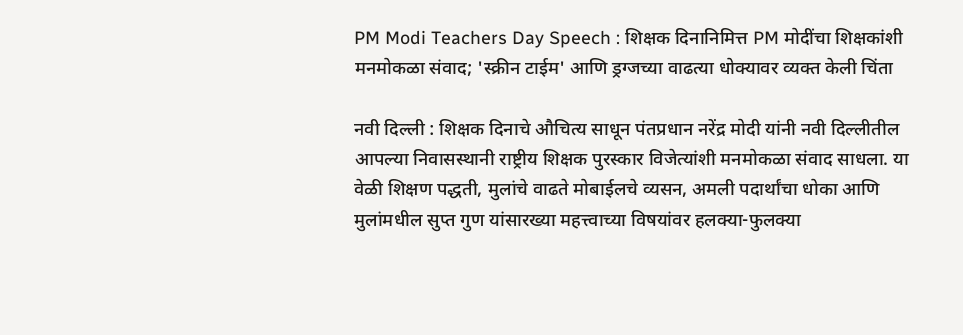PM Modi Teachers Day Speech : शिक्षक दिनानिमित्त PM मोदींचा शिक्षकांशी मनमोकळा संवाद; 'स्क्रीन टाईम' आणि ड्रग्जच्या वाढत्या धोक्यावर व्यक्त केली चिंता

नवी दिल्ली : शिक्षक दिनाचे औचित्य साधून पंतप्रधान नरेंद्र मोदी यांनी नवी दिल्लीतील आपल्या निवासस्थानी राष्ट्रीय शिक्षक पुरस्कार विजेत्यांशी मनमोकळा संवाद साधला. या वेळी शिक्षण पद्धती, मुलांचे वाढते मोबाईलचे व्यसन, अमली पदार्थांचा धोका आणि मुलांमधील सुप्त गुण यांसारख्या महत्त्वाच्या विषयांवर हलक्या-फुलक्या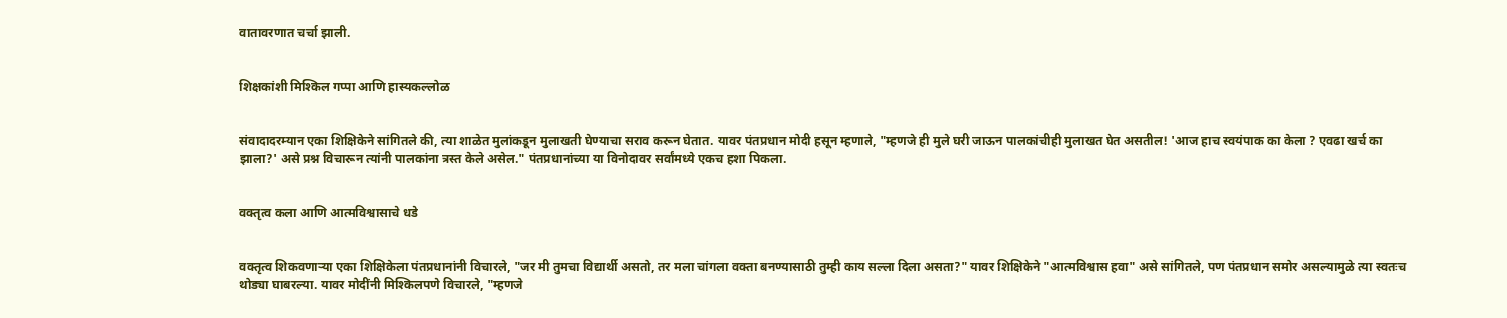वातावरणात चर्चा झाली.


शिक्षकांशी मिश्किल गप्पा आणि हास्यकल्लोळ


संवादादरम्यान एका शिक्षिकेने सांगितले की, त्या शाळेत मुलांकडून मुलाखती घेण्याचा सराव करून घेतात. यावर पंतप्रधान मोदी हसून म्हणाले, "म्हणजे ही मुले घरी जाऊन पालकांचीही मुलाखत घेत असतील! 'आज हाच स्वयंपाक का केला ? एवढा खर्च का झाला?' असे प्रश्न विचारून त्यांनी पालकांना त्रस्त केले असेल." पंतप्रधानांच्या या विनोदावर सर्वांमध्ये एकच हशा पिकला.


वक्तृत्व कला आणि आत्मविश्वासाचे धडे


वक्तृत्व शिकवणाऱ्या एका शिक्षिकेला पंतप्रधानांनी विचारले, "जर मी तुमचा विद्यार्थी असतो, तर मला चांगला वक्ता बनण्यासाठी तुम्ही काय सल्ला दिला असता?" यावर शिक्षिकेने "आत्मविश्वास हवा" असे सांगितले, पण पंतप्रधान समोर असल्यामुळे त्या स्वतःच थोड्या घाबरल्या. यावर मोदींनी मिश्किलपणे विचारले, "म्हणजे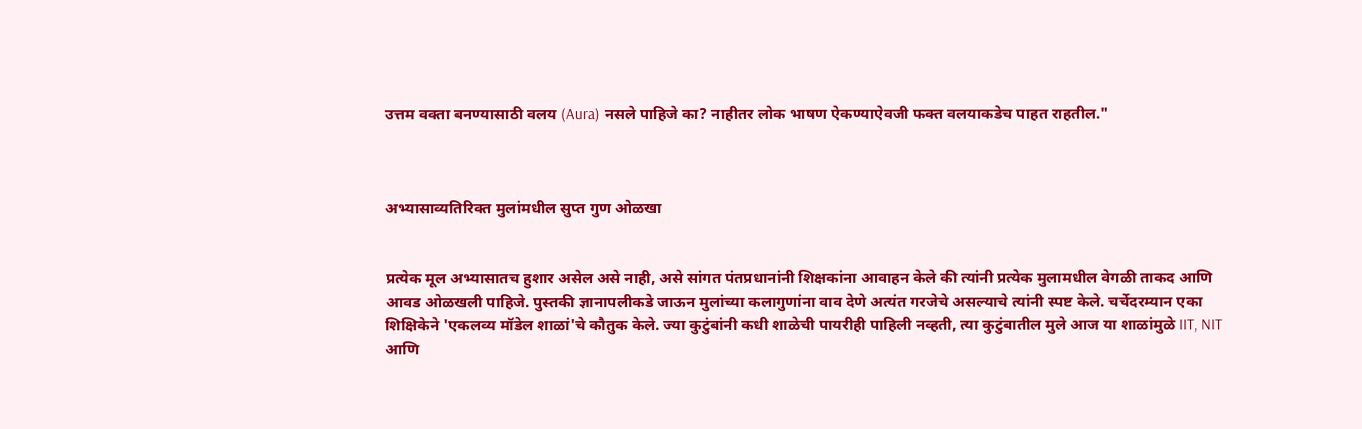उत्तम वक्ता बनण्यासाठी वलय (Aura) नसले पाहिजे का? नाहीतर लोक भाषण ऐकण्याऐवजी फक्त वलयाकडेच पाहत राहतील."



अभ्यासाव्यतिरिक्त मुलांमधील सुप्त गुण ओळखा


प्रत्येक मूल अभ्यासातच हुशार असेल असे नाही, असे सांगत पंतप्रधानांनी शिक्षकांना आवाहन केले की त्यांनी प्रत्येक मुलामधील वेगळी ताकद आणि आवड ओळखली पाहिजे. पुस्तकी ज्ञानापलीकडे जाऊन मुलांच्या कलागुणांना वाव देणे अत्यंत गरजेचे असल्याचे त्यांनी स्पष्ट केले. चर्चेदरम्यान एका शिक्षिकेने 'एकलव्य मॉडेल शाळां'चे कौतुक केले. ज्या कुटुंबांनी कधी शाळेची पायरीही पाहिली नव्हती, त्या कुटुंबातील मुले आज या शाळांमुळे IIT, NIT आणि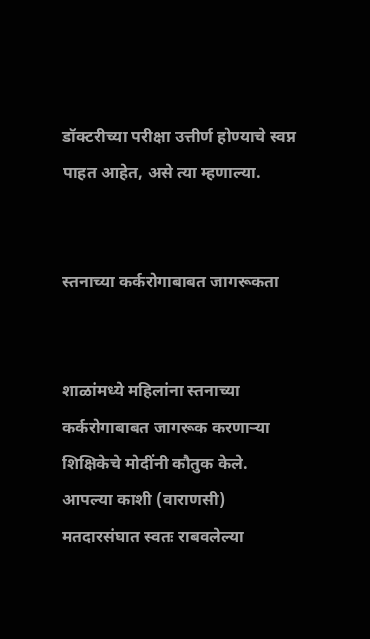डॉक्टरीच्या परीक्षा उत्तीर्ण होण्याचे स्वप्न पाहत आहेत, असे त्या म्हणाल्या.


स्तनाच्या कर्करोगाबाबत जागरूकता


शाळांमध्ये महिलांना स्तनाच्या कर्करोगाबाबत जागरूक करणाऱ्या शिक्षिकेचे मोदींनी कौतुक केले. आपल्या काशी (वाराणसी) मतदारसंघात स्वतः राबवलेल्या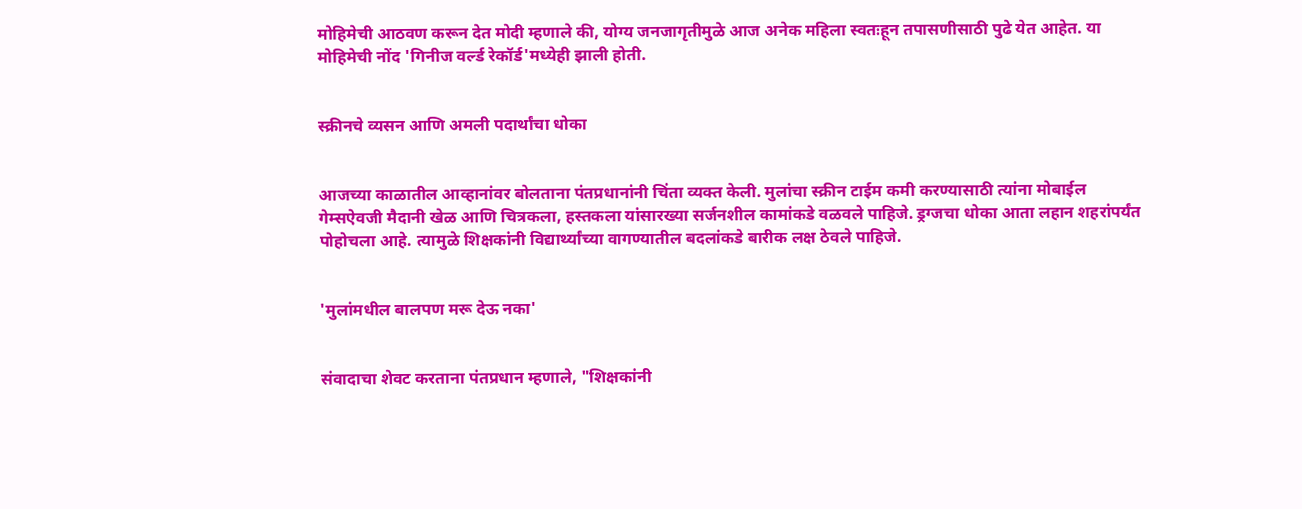मोहिमेची आठवण करून देत मोदी म्हणाले की, योग्य जनजागृतीमुळे आज अनेक महिला स्वतःहून तपासणीसाठी पुढे येत आहेत. या मोहिमेची नोंद 'गिनीज वर्ल्ड रेकॉर्ड'मध्येही झाली होती.


स्क्रीनचे व्यसन आणि अमली पदार्थांचा धोका


आजच्या काळातील आव्हानांवर बोलताना पंतप्रधानांनी चिंता व्यक्त केली. मुलांचा स्क्रीन टाईम कमी करण्यासाठी त्यांना मोबाईल गेम्सऐवजी मैदानी खेळ आणि चित्रकला, हस्तकला यांसारख्या सर्जनशील कामांकडे वळवले पाहिजे. ड्रग्जचा धोका आता लहान शहरांपर्यंत पोहोचला आहे. त्यामुळे शिक्षकांनी विद्यार्थ्यांच्या वागण्यातील बदलांकडे बारीक लक्ष ठेवले पाहिजे.


'मुलांमधील बालपण मरू देऊ नका'


संवादाचा शेवट करताना पंतप्रधान म्हणाले, "शिक्षकांनी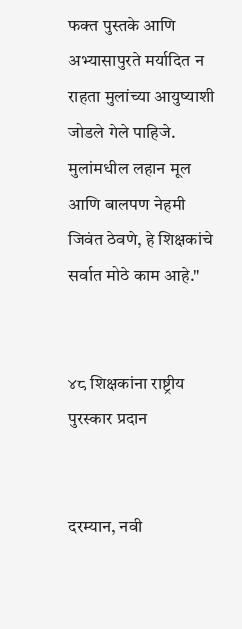फक्त पुस्तके आणि अभ्यासापुरते मर्यादित न राहता मुलांच्या आयुष्याशी जोडले गेले पाहिजे. मुलांमधील लहान मूल आणि बालपण नेहमी जिवंत ठेवणे, हे शिक्षकांचे सर्वात मोठे काम आहे."


४८ शिक्षकांना राष्ट्रीय पुरस्कार प्रदान


दरम्यान, नवी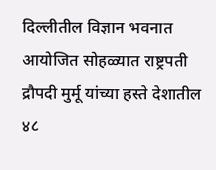दिल्लीतील विज्ञान भवनात आयोजित सोहळ्यात राष्ट्रपती द्रौपदी मुर्मू यांच्या हस्ते देशातील ४८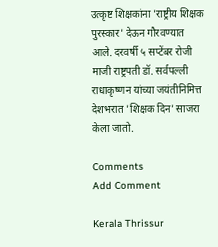उत्कृष्ट शिक्षकांना 'राष्ट्रीय शिक्षक पुरस्कार' देऊन गौरवण्यात आले. दरवर्षी ५ सप्टेंबर रोजी माजी राष्ट्रपती डॉ. सर्वपल्ली राधाकृष्णन यांच्या जयंतीनिमित्त देशभरात 'शिक्षक दिन' साजरा केला जातो.

Comments
Add Comment

Kerala Thrissur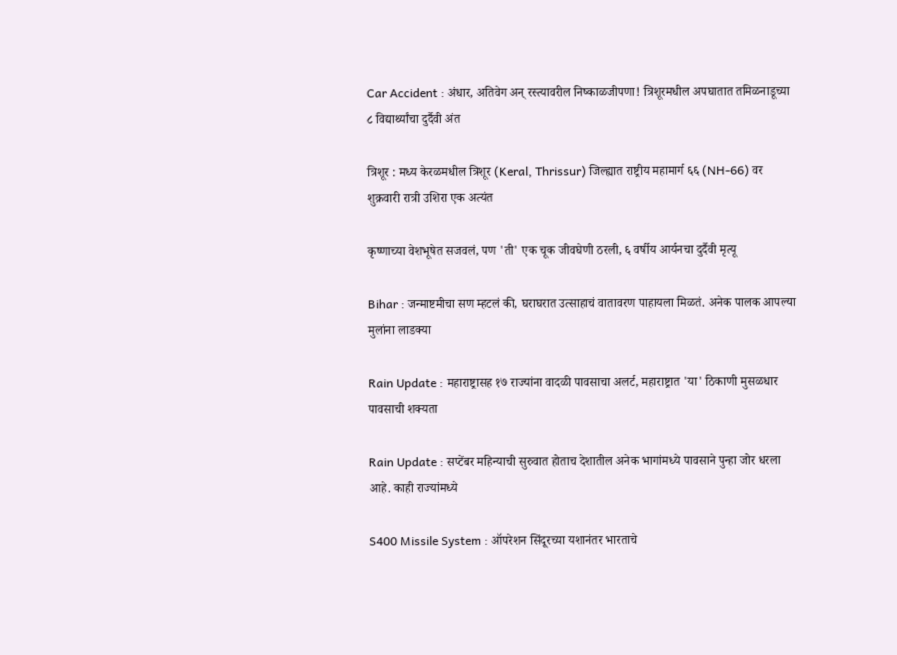Car Accident : अंधार, अतिवेग अन् रस्त्यावरील निष्काळजीपणा! त्रिशूरमधील अपघातात तमिळनाडूच्या ८ विद्यार्थ्यांचा दुर्दैवी अंत

त्रिशूर : मध्य केरळमधील त्रिशूर (Keral, Thrissur) जिल्ह्यात राष्ट्रीय महामार्ग ६६ (NH-66) वर शुक्रवारी रात्री उशिरा एक अत्यंत

कृष्णाच्या वेशभूषेत सजवलं, पण 'ती' एक चूक जीवघेणी ठरली, ६ वर्षीय आर्यनचा दुर्दैवी मृत्यू

Bihar : जन्माष्टमीचा सण म्हटलं की, घराघरात उत्साहाचं वातावरण पाहायला मिळतं. अनेक पालक आपल्या मुलांना लाडक्या

Rain Update : महाराष्ट्रासह १७ राज्यांना वादळी पावसाचा अलर्ट, महाराष्ट्रात 'या' ठिकाणी मुसळधार पावसाची शक्यता

Rain Update : सप्टेंबर महिन्याची सुरुवात होताच देशातील अनेक भागांमध्ये पावसाने पुन्हा जोर धरला आहे. काही राज्यांमध्ये

S400 Missile System : ऑपरेशन सिंदूरच्या यशानंतर भारताचे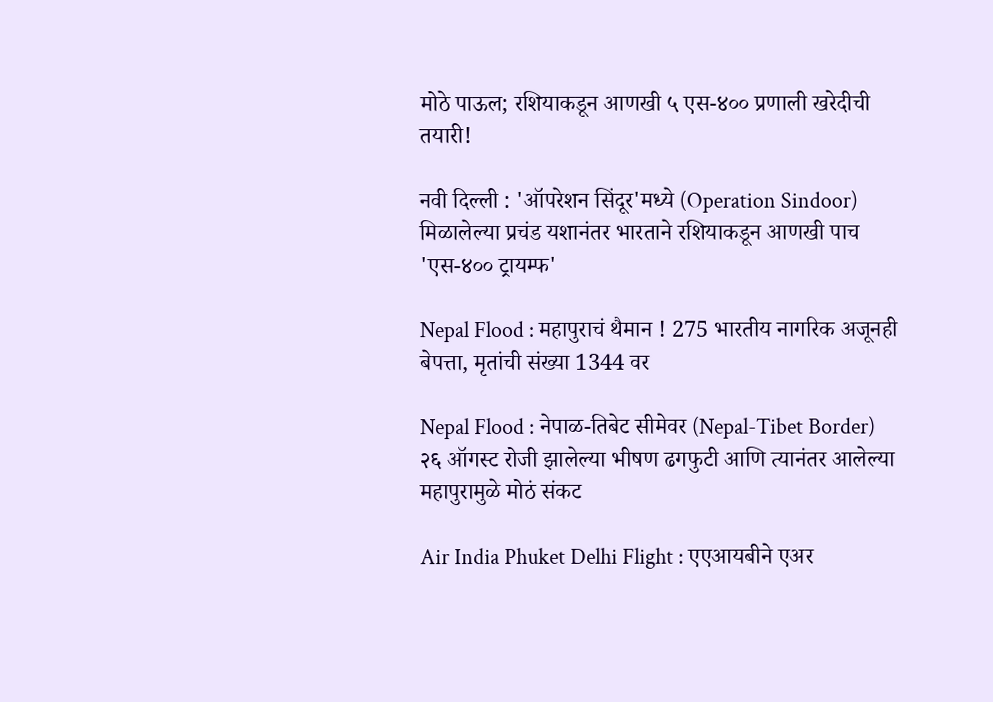मोठे पाऊल; रशियाकडून आणखी ५ एस-४०० प्रणाली खरेदीची तयारी!

नवी दिल्ली : 'ऑपरेशन सिंदूर'मध्ये (Operation Sindoor) मिळालेल्या प्रचंड यशानंतर भारताने रशियाकडून आणखी पाच 'एस-४०० ट्रायम्फ'

Nepal Flood : महापुराचं थैमान ! 275 भारतीय नागरिक अजूनही बेपत्ता, मृतांची संख्या 1344 वर

Nepal Flood : नेपाळ-तिबेट सीमेवर (Nepal-Tibet Border) २६ ऑगस्ट रोजी झालेल्या भीषण ढगफुटी आणि त्यानंतर आलेल्या महापुरामुळे मोठं संकट

Air India Phuket Delhi Flight : एएआयबीने एअर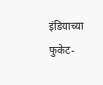इंडियाच्या फुकेट-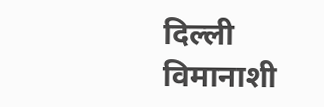दिल्ली विमानाशी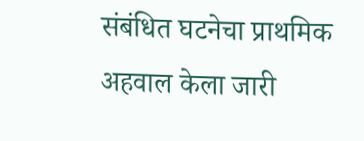संबंधित घटनेचा प्राथमिक अहवाल केला जारी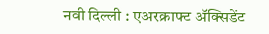नवी दिल्ली : एअरक्राफ्ट ॲक्सिडेंट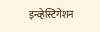इन्व्हेस्टिगेशन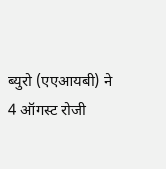ब्युरो (एएआयबी) ने 4 ऑगस्ट रोजी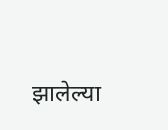झालेल्या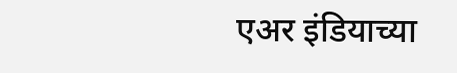एअर इंडियाच्या